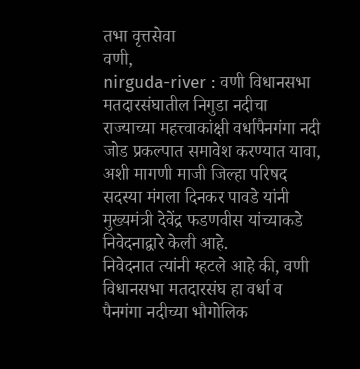तभा वृत्तसेवा
वणी,
nirguda-river : वणी विधानसभा मतदारसंघातील निगुडा नदीचा राज्याच्या महत्त्वाकांक्षी वर्धापैनगंगा नदी जोड प्रकल्पात समावेश करण्यात यावा, अशी मागणी माजी जिल्हा परिषद सदस्या मंगला दिनकर पावडे यांनी मुख्यमंत्री देवेंद्र फडणवीस यांच्याकडे निवेदनाद्वारे केली आहे.
निवेदनात त्यांनी म्हटले आहे की, वणी विधानसभा मतदारसंघ हा वर्धा व पैनगंगा नदीच्या भौगोलिक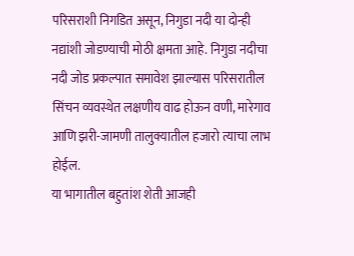परिसराशी निगडित असून, निगुडा नदी या दोन्ही नद्यांशी जोडण्याची मोठी क्षमता आहे. निगुडा नदीचा नदी जोड प्रकल्पात समावेश झाल्यास परिसरातील सिंचन व्यवस्थेत लक्षणीय वाढ होऊन वणी, मारेगाव आणि झरी-जामणी तालुक्यातील हजारो त्याचा लाभ होईल.
या भागातील बहुतांश शेती आजही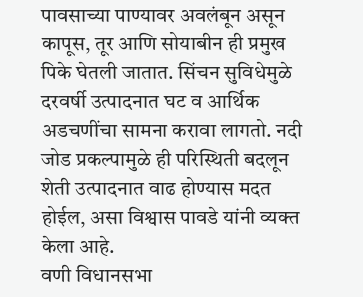पावसाच्या पाण्यावर अवलंबून असून कापूस, तूर आणि सोयाबीन ही प्रमुख पिके घेतली जातात. सिंचन सुविधेमुळे दरवर्षी उत्पादनात घट व आर्थिक अडचणींचा सामना करावा लागतो. नदी जोड प्रकल्पामुळे ही परिस्थिती बदलून शेती उत्पादनात वाढ होण्यास मदत होईल, असा विश्वास पावडे यांनी व्यक्त केला आहे.
वणी विधानसभा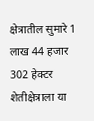क्षेत्रातील सुमारे 1 लाख 44 हजार 302 हेक्टर शेतीक्षेत्राला या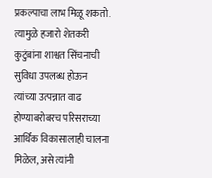प्रकल्पाचा लाभ मिळू शकतो. त्यामुळे हजारो शेतकरी कुटुंबांना शाश्वत सिंचनाची सुविधा उपलब्ध होऊन त्यांच्या उत्पन्नात वाढ होण्याबरोबरच परिसराच्या आर्थिक विकासालाही चालना मिळेल, असे त्यांनी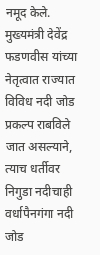नमूद केले.
मुख्यमंत्री देवेंद्र फडणवीस यांच्या नेतृत्वात राज्यात विविध नदी जोड प्रकल्प राबविले जात असल्याने, त्याच धर्तीवर निगुडा नदीचाही वर्धापैनगंगा नदी जोड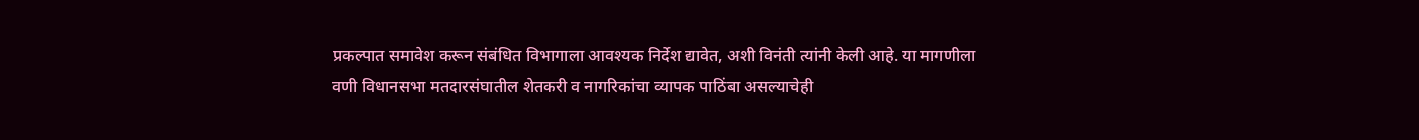प्रकल्पात समावेश करून संबंधित विभागाला आवश्यक निर्देश द्यावेत, अशी विनंती त्यांनी केली आहे. या मागणीला वणी विधानसभा मतदारसंघातील शेतकरी व नागरिकांचा व्यापक पाठिंबा असल्याचेही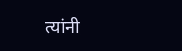त्यांनी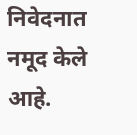निवेदनात नमूद केले आहे.